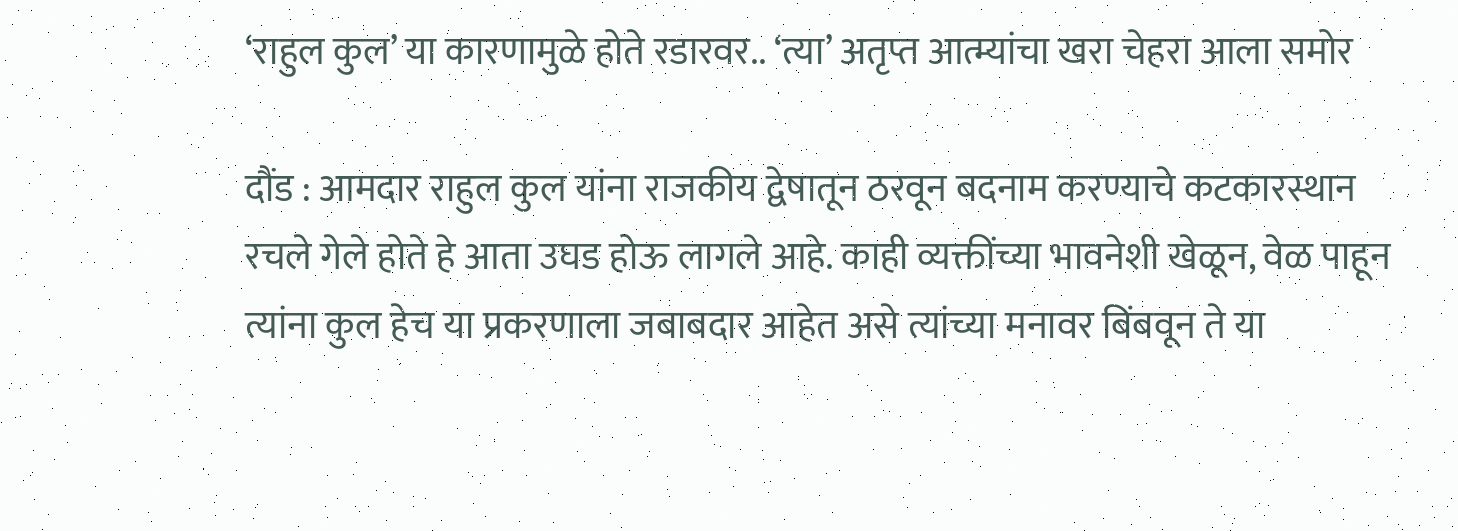‘राहुल कुल’ या कारणामुळे होते रडारवर.. ‘त्या’ अतृप्त आत्म्यांचा खरा चेहरा आला समोर

दौंड : आमदार राहुल कुल यांना राजकीय द्वेषातून ठरवून बदनाम करण्याचे कटकारस्थान रचले गेले होते हे आता उघड होऊ लागले आहे. काही व्यक्तींच्या भावनेशी खेळून, वेळ पाहून त्यांना कुल हेच या प्रकरणाला जबाबदार आहेत असे त्यांच्या मनावर बिंबवून ते या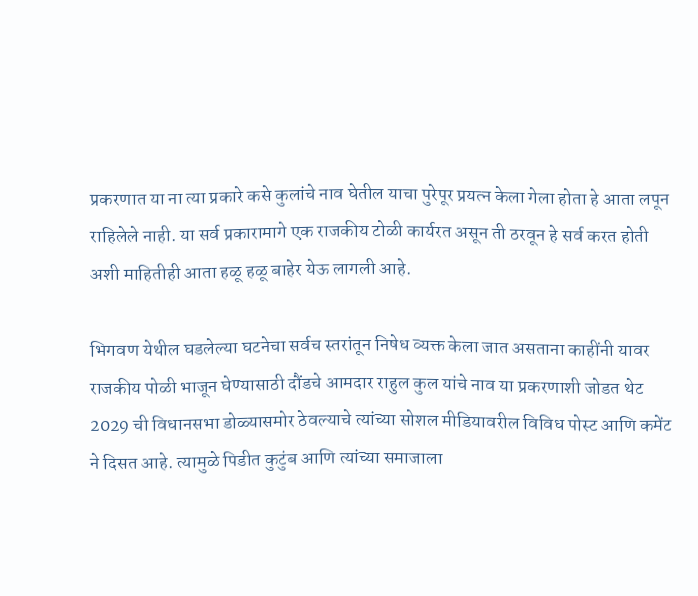प्रकरणात या ना त्या प्रकारे कसे कुलांचे नाव घेतील याचा पुरेपूर प्रयत्न केला गेला होता हे आता लपून राहिलेले नाही. या सर्व प्रकारामागे एक राजकीय टोळी कार्यरत असून ती ठरवून हे सर्व करत होती अशी माहितीही आता हळू हळू बाहेर येऊ लागली आहे.

भिगवण येथील घडलेल्या घटनेचा सर्वच स्तरांतून निषेध व्यक्त केला जात असताना काहींनी यावर राजकीय पोळी भाजून घेण्यासाठी दौंडचे आमदार राहुल कुल यांचे नाव या प्रकरणाशी जोडत थेट 2029 ची विधानसभा डोळ्यासमोर ठेवल्याचे त्यांच्या सोशल मीडियावरील विविध पोस्ट आणि कमेंट ने दिसत आहे. त्यामुळे पिडीत कुटुंब आणि त्यांच्या समाजाला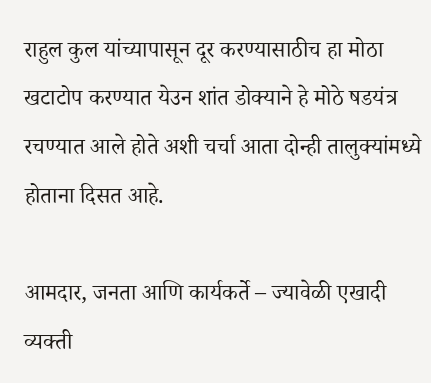राहुल कुल यांच्यापासून दूर करण्यासाठीच हा मोठा खटाटोप करण्यात येउन शांत डोक्याने हे मोठे षडयंत्र रचण्यात आले होते अशी चर्चा आता दोन्ही तालुक्यांमध्ये होताना दिसत आहे.

आमदार, जनता आणि कार्यकर्ते – ज्यावेळी एखादी व्यक्ती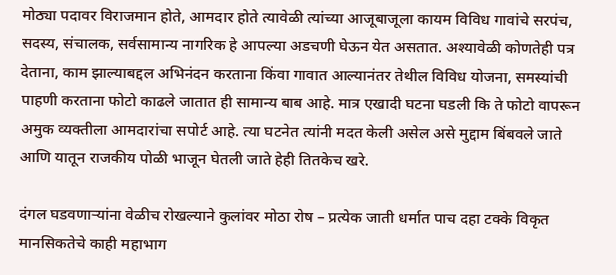मोठ्या पदावर विराजमान होते, आमदार होते त्यावेळी त्यांच्या आजूबाजूला कायम विविध गावांचे सरपंच, सदस्य, संचालक, सर्वसामान्य नागरिक हे आपल्या अडचणी घेऊन येत असतात. अश्यावेळी कोणतेही पत्र देताना, काम झाल्याबद्दल अभिनंदन करताना किंवा गावात आल्यानंतर तेथील विविध योजना, समस्यांची पाहणी करताना फोटो काढले जातात ही सामान्य बाब आहे. मात्र एखादी घटना घडली कि ते फोटो वापरून अमुक व्यक्तीला आमदारांचा सपोर्ट आहे. त्या घटनेत त्यांनी मदत केली असेल असे मुद्दाम बिंबवले जाते आणि यातून राजकीय पोळी भाजून घेतली जाते हेही तितकेच खरे.

दंगल घडवणाऱ्यांना वेळीच रोखल्याने कुलांवर मोठा रोष – प्रत्येक जाती धर्मात पाच दहा टक्के विकृत मानसिकतेचे काही महाभाग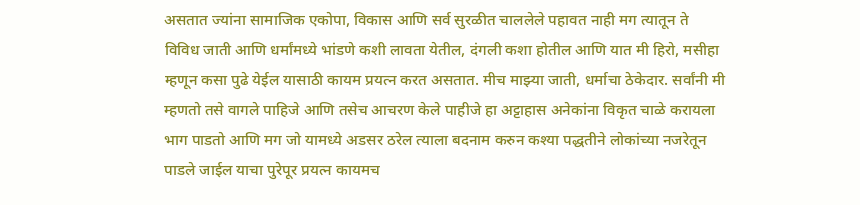असतात ज्यांना सामाजिक एकोपा, विकास आणि सर्व सुरळीत चाललेले पहावत नाही मग त्यातून ते विविध जाती आणि धर्मांमध्ये भांडणे कशी लावता येतील, दंगली कशा होतील आणि यात मी हिरो, मसीहा म्हणून कसा पुढे येईल यासाठी कायम प्रयत्न करत असतात. मीच माझ्या जाती, धर्माचा ठेकेदार. सर्वांनी मी म्हणतो तसे वागले पाहिजे आणि तसेच आचरण केले पाहीजे हा अट्टाहास अनेकांना विकृत चाळे करायला भाग पाडतो आणि मग जो यामध्ये अडसर ठरेल त्याला बदनाम करुन कश्या पद्धतीने लोकांच्या नजरेतून पाडले जाईल याचा पुरेपूर प्रयत्न कायमच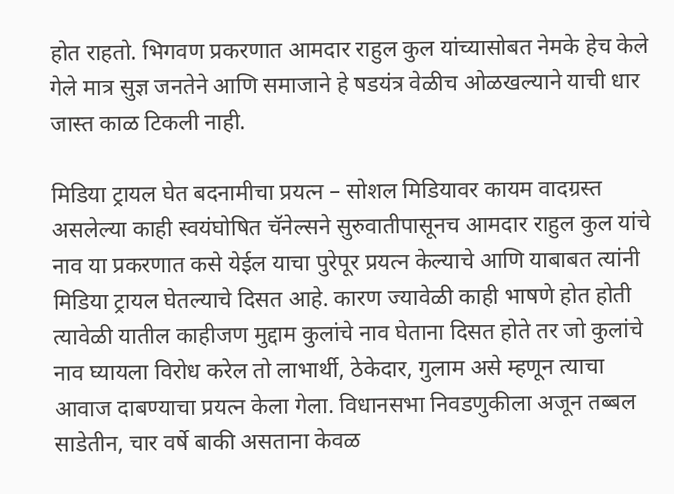होत राहतो. भिगवण प्रकरणात आमदार राहुल कुल यांच्यासोबत नेमके हेच केले गेले मात्र सुज्ञ जनतेने आणि समाजाने हे षडयंत्र वेळीच ओळखल्याने याची धार जास्त काळ टिकली नाही.

मिडिया ट्रायल घेत बदनामीचा प्रयत्न – सोशल मिडियावर कायम वादग्रस्त असलेल्या काही स्वयंघोषित चॅनेल्सने सुरुवातीपासूनच आमदार राहुल कुल यांचे नाव या प्रकरणात कसे येईल याचा पुरेपूर प्रयत्न केल्याचे आणि याबाबत त्यांनी मिडिया ट्रायल घेतल्याचे दिसत आहे. कारण ज्यावेळी काही भाषणे होत होती त्यावेळी यातील काहीजण मुद्दाम कुलांचे नाव घेताना दिसत होते तर जो कुलांचे नाव घ्यायला विरोध करेल तो लाभार्थी, ठेकेदार, गुलाम असे म्हणून त्याचा आवाज दाबण्याचा प्रयत्न केला गेला. विधानसभा निवडणुकीला अजून तब्बल साडेतीन, चार वर्षे बाकी असताना केवळ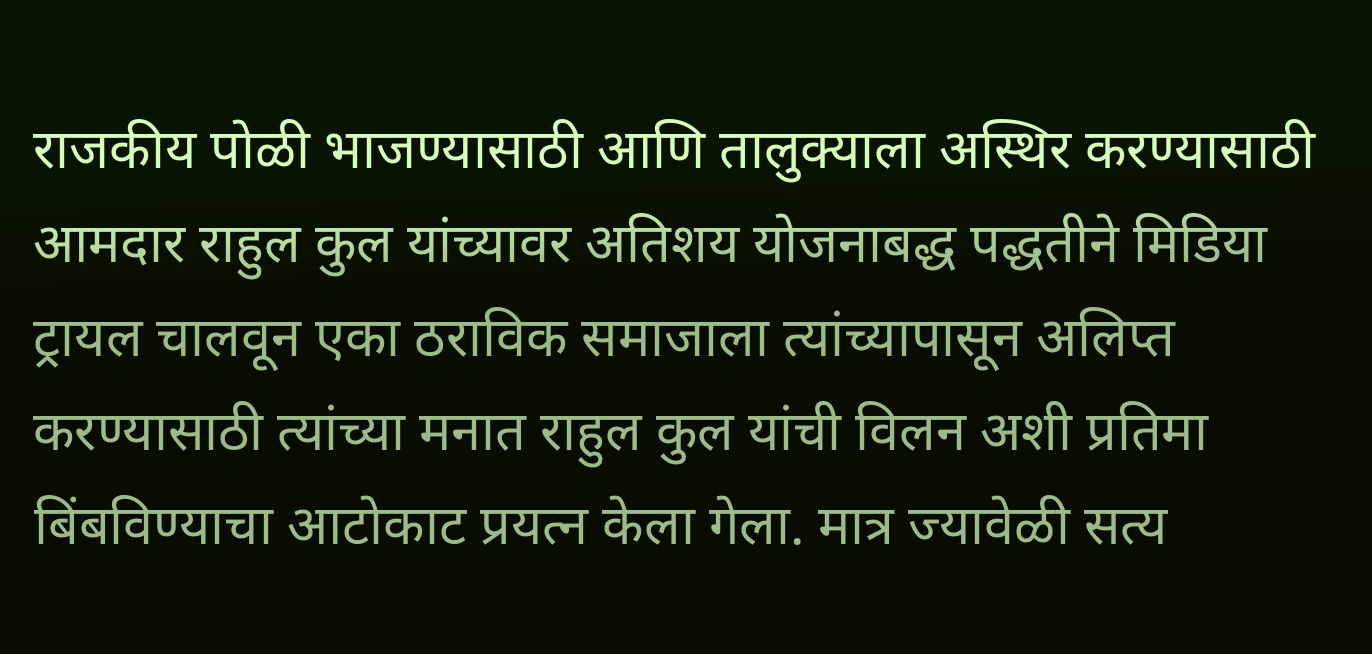राजकीय पोळी भाजण्यासाठी आणि तालुक्याला अस्थिर करण्यासाठी आमदार राहुल कुल यांच्यावर अतिशय योजनाबद्ध पद्धतीने मिडिया ट्रायल चालवून एका ठराविक समाजाला त्यांच्यापासून अलिप्त करण्यासाठी त्यांच्या मनात राहुल कुल यांची विलन अशी प्रतिमा बिंबविण्याचा आटोकाट प्रयत्न केला गेला. मात्र ज्यावेळी सत्य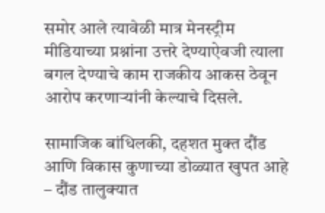समोर आले त्यावेळी मात्र मेनस्ट्रीम मीडियाच्या प्रश्नांना उत्तरे देण्याऐवजी त्याला बगल देण्याचे काम राजकीय आकस ठेवून आरोप करणाऱ्यांनी केल्याचे दिसले.

सामाजिक बांधिलकी, दहशत मुक्त दौंड आणि विकास कुणाच्या डोळ्यात खुपत आहे – दौंड तालुक्यात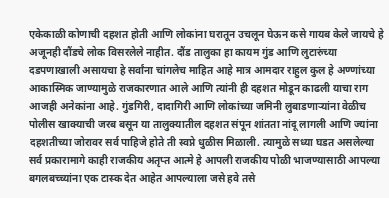एकेकाळी कोणाची दहशत होती आणि लोकांना घरातून उचलून घेऊन कसे गायब केले जायचे हे अजूनही दौंडचे लोक विसरलेले नाहीत. दौंड तालुका हा कायम गुंड आणि लुटारुंच्या दडपणाखाली असायचा हे सर्वांना चांगलेच माहित आहे मात्र आमदार राहुल कुल हे अण्णांच्या आकास्मिक जाण्यामुळे राजकारणात आले आणि त्यांनी ही दहशत मोडून काढली याचा राग आजही अनेकांना आहे. गुंडगिरी, दादागिरी आणि लोकांच्या जमिनी लुबाडणाऱ्यांना वेळीच पोलीस खाक्याची जरब बसून या तालुक्यातील दहशत संपून शांतता नांदू लागली आणि ज्यांना दहशतीच्या जोरावर सर्व पाहिजे होते ती स्वप्ने धुळीस मिळाली. त्यामुळे सध्या घडत असलेल्या सर्व प्रकारामागे काही राजकीय अतृप्त आत्मे हे आपली राजकीय पोळी भाजण्यासाठी आपल्या बगलबच्च्यांना एक टास्क देत आहेत आपल्याला जसे हवे तसे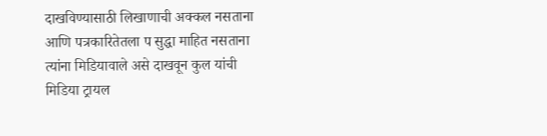दाखविण्यासाठी लिखाणाची अक्कल नसताना आणि पत्रकारितेतला प सुद्धा माहित नसताना त्यांना मिडियावाले असे दाखवून कुल यांची मिडिया ट्रायल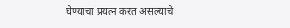घेण्याचा प्रयत्न करत असल्याचे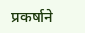प्रकर्षाने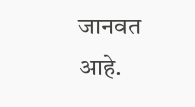जानवत आहे.